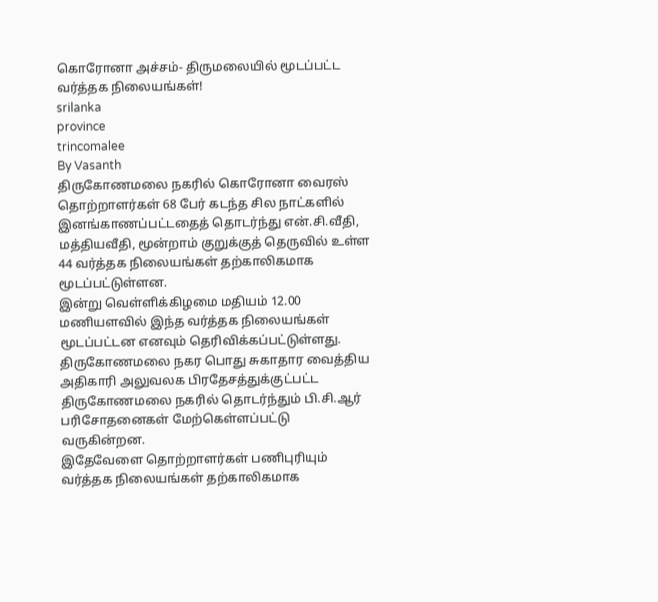கொரோனா அச்சம்- திருமலையில் மூடப்பட்ட வர்த்தக நிலையங்கள்!
srilanka
province
trincomalee
By Vasanth
திருகோணமலை நகரில் கொரோனா வைரஸ் தொற்றாளர்கள் 68 பேர் கடந்த சில நாட்களில் இனங்காணப்பட்டதைத் தொடர்ந்து என்.சி.வீதி, மத்தியவீதி, மூன்றாம் குறுக்குத் தெருவில் உள்ள 44 வர்த்தக நிலையங்கள் தற்காலிகமாக மூடப்பட்டுள்ளன.
இன்று வெள்ளிக்கிழமை மதியம் 12.00 மணியளவில் இந்த வர்த்தக நிலையங்கள் மூடப்பட்டன எனவும் தெரிவிக்கப்பட்டுள்ளது. திருகோணமலை நகர பொது சுகாதார வைத்திய அதிகாரி அலுவலக பிரதேசத்துக்குட்பட்ட திருகோணமலை நகரில் தொடர்ந்தும் பி.சி.ஆர் பரிசோதனைகள் மேற்கெள்ளப்பட்டு வருகின்றன.
இதேவேளை தொற்றாளர்கள் பணிபுரியும் வர்த்தக நிலையங்கள் தற்காலிகமாக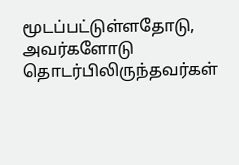மூடப்பட்டுள்ளதோடு, அவர்களோடு தொடர்பிலிருந்தவர்கள்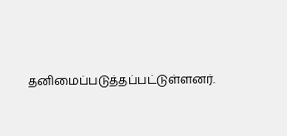தனிமைப்படுத்தப்பட்டுள்ளனர்.